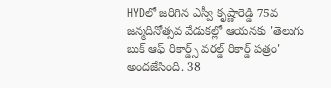HYDలో జరిగిన ఎస్వీ కృష్ణారెడ్డి 75వ జన్మదినోత్సవ వేడుకల్లో ఆయనకు 'తెలుగు బుక్ ఆఫ్ రికార్డ్స్ వరల్డ్ రికార్డ్ పత్రం' అందజేసింది. 38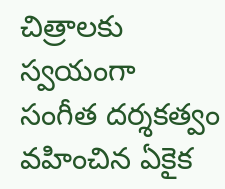చిత్రాలకు స్వయంగా సంగీత దర్శకత్వం వహించిన ఏకైక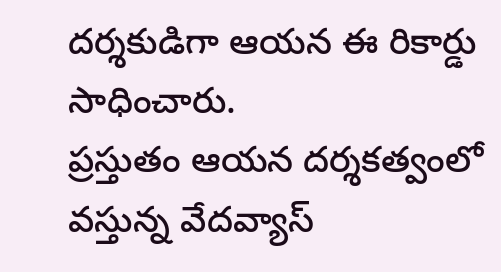దర్శకుడిగా ఆయన ఈ రికార్డు సాధించారు.
ప్రస్తుతం ఆయన దర్శకత్వంలో వస్తున్న వేదవ్యాస్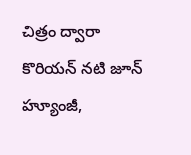చిత్రం ద్వారా కొరియన్ నటి జూన్ హ్యూంజీ,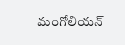మంగోలియన్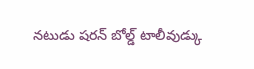నటుడు షరన్ బోల్డ్ టాలీవుడ్కు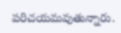పరిచయమవుతున్నారు.